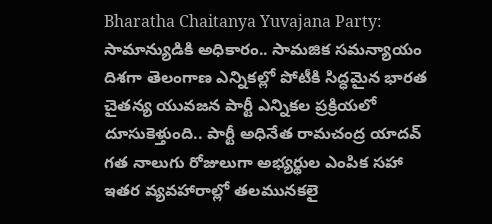Bharatha Chaitanya Yuvajana Party: సామాన్యుడికి అధికారం.. సామజిక సమన్యాయం దిశగా తెలంగాణ ఎన్నికల్లో పోటీకి సిద్ధమైన భారత చైతన్య యువజన పార్టీ ఎన్నికల ప్రక్రియలో దూసుకెళ్తుంది.. పార్టీ అధినేత రామచంద్ర యాదవ్ గత నాలుగు రోజులుగా అభ్యర్థుల ఎంపిక సహా ఇతర వ్యవహారాల్లో తలమునకలై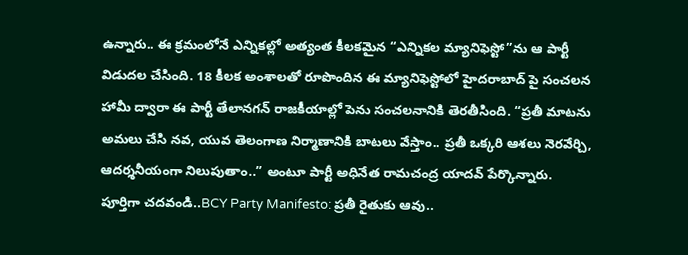ఉన్నారు.. ఈ క్రమంలోనే ఎన్నికల్లో అత్యంత కీలకమైన “ఎన్నికల మ్యానిఫెస్టో”ను ఆ పార్టీ విడుదల చేసింది. 18 కీలక అంశాలతో రూపొందిన ఈ మ్యానిఫెస్టోలో హైదరాబాద్ పై సంచలన హామీ ద్వారా ఈ పార్టీ తేలానగన్ రాజకీయాల్లో పెను సంచలనానికి తెరతీసింది. “ప్రతీ మాటను అమలు చేసి నవ, యువ తెలంగాణ నిర్మాణానికి బాటలు వేస్తాం.. ప్రతీ ఒక్కరి ఆశలు నెరవేర్చి, ఆదర్శనీయంగా నిలుపుతాం..” అంటూ పార్టీ అధినేత రామచంద్ర యాదవ్ పేర్కొన్నారు.
పూర్తిగా చదవండి..BCY Party Manifesto: ప్రతీ రైతుకు ఆవు..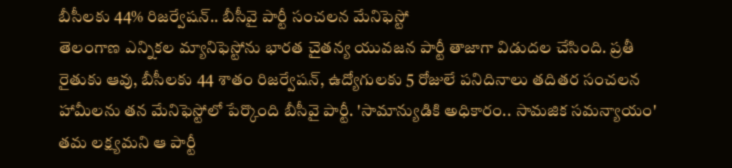బీసీలకు 44% రిజర్వేషన్.. బీసీవై పార్టీ సంచలన మేనిఫెస్టో
తెలంగాణ ఎన్నికల మ్యానిఫెస్టోను భారత చైతన్య యువజన పార్టీ తాజాగా విడుదల చేసింది. ప్రతీ రైతుకు ఆవు, బీసీలకు 44 శాతం రిజర్వేషన్, ఉద్యోగులకు 5 రోజులే పనిదినాలు తదితర సంచలన హామీలను తన మేనిఫెస్టోలో పేర్కొంది బీసీవై పార్టీ. 'సామాన్యుడికి అధికారం.. సామజిక సమన్యాయం' తమ లక్ష్యమని ఆ పార్టీ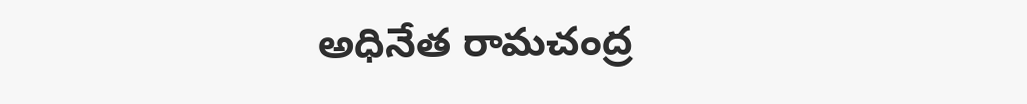అధినేత రామచంద్ర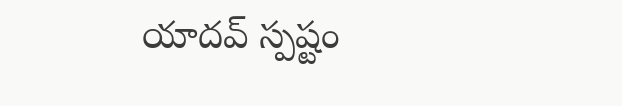యాదవ్ స్పష్టం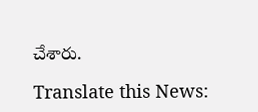చేశారు.

Translate this News: